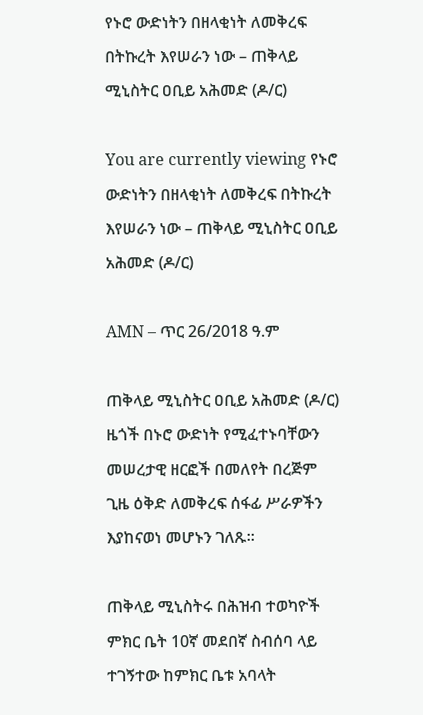የኑሮ ውድነትን በዘላቂነት ለመቅረፍ በትኩረት እየሠራን ነው – ጠቅላይ ሚኒስትር ዐቢይ አሕመድ (ዶ/ር)

You are currently viewing የኑሮ ውድነትን በዘላቂነት ለመቅረፍ በትኩረት እየሠራን ነው – ጠቅላይ ሚኒስትር ዐቢይ አሕመድ (ዶ/ር)

AMN – ጥር 26/2018 ዓ.ም

ጠቅላይ ሚኒስትር ዐቢይ አሕመድ (ዶ/ር) ዜጎች በኑሮ ውድነት የሚፈተኑባቸውን መሠረታዊ ዘርፎች በመለየት በረጅም ጊዜ ዕቅድ ለመቅረፍ ሰፋፊ ሥራዎችን እያከናወነ መሆኑን ገለጹ።

ጠቅላይ ሚኒስትሩ በሕዝብ ተወካዮች ምክር ቤት 10ኛ መደበኛ ስብሰባ ላይ ተገኝተው ከምክር ቤቱ አባላት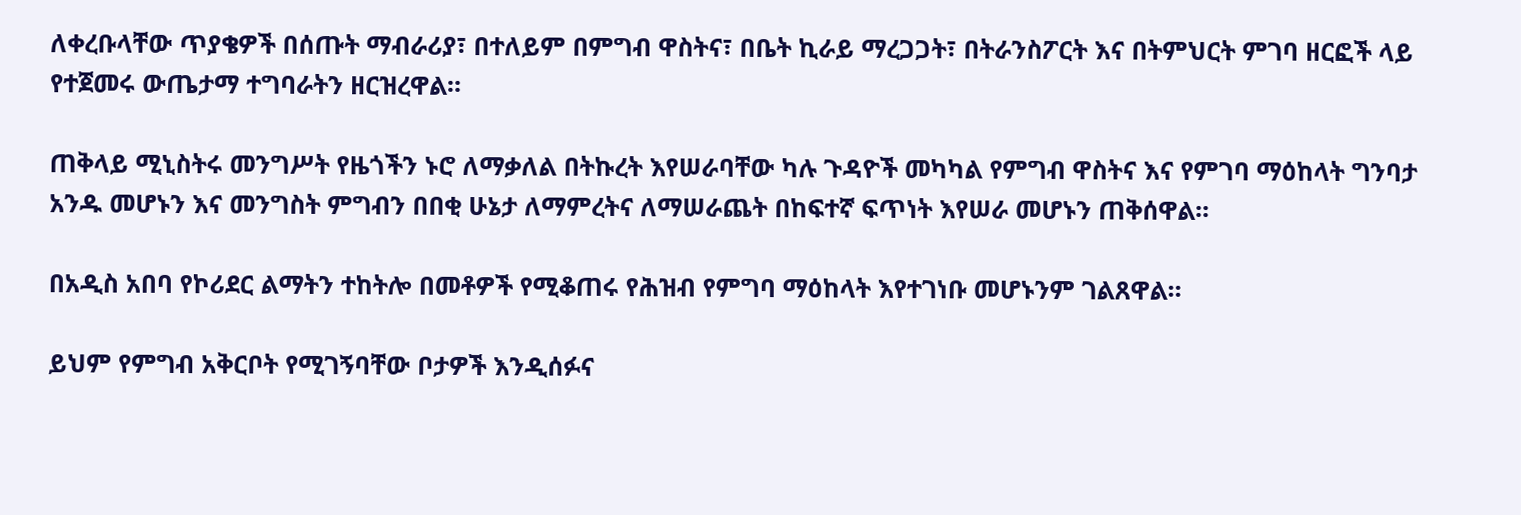ለቀረቡላቸው ጥያቄዎች በሰጡት ማብራሪያ፣ በተለይም በምግብ ዋስትና፣ በቤት ኪራይ ማረጋጋት፣ በትራንስፖርት እና በትምህርት ምገባ ዘርፎች ላይ የተጀመሩ ውጤታማ ተግባራትን ዘርዝረዋል።

ጠቅላይ ሚኒስትሩ መንግሥት የዜጎችን ኑሮ ለማቃለል በትኩረት እየሠራባቸው ካሉ ጉዳዮች መካካል የምግብ ዋስትና እና የምገባ ማዕከላት ግንባታ አንዱ መሆኑን እና መንግስት ምግብን በበቂ ሁኔታ ለማምረትና ለማሠራጨት በከፍተኛ ፍጥነት እየሠራ መሆኑን ጠቅሰዋል፡፡

በአዲስ አበባ የኮሪደር ልማትን ተከትሎ በመቶዎች የሚቆጠሩ የሕዝብ የምግባ ማዕከላት እየተገነቡ መሆኑንም ገልጸዋል።

ይህም የምግብ አቅርቦት የሚገኝባቸው ቦታዎች እንዲሰፉና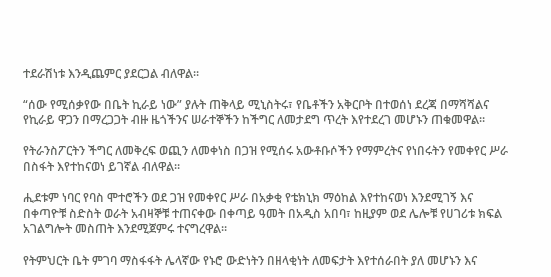ተደራሽነቱ እንዲጨምር ያደርጋል ብለዋል፡፡

“ሰው የሚሰቃየው በቤት ኪራይ ነው” ያሉት ጠቅላይ ሚኒስትሩ፣ የቤቶችን አቅርቦት በተወሰነ ደረጃ በማሻሻልና የኪራይ ዋጋን በማረጋጋት ብዙ ዜጎችንና ሠራተኞችን ከችግር ለመታደግ ጥረት እየተደረገ መሆኑን ጠቁመዋል።

የትራንስፖርትን ችግር ለመቅረፍ ወጪን ለመቀነስ በጋዝ የሚሰሩ አውቶቡሶችን የማምረትና የነበሩትን የመቀየር ሥራ በስፋት እየተከናወነ ይገኛል ብለዋል።

ሒደቱም ነባር የባስ ሞተሮችን ወደ ጋዝ የመቀየር ሥራ በአቃቂ የቴክኒክ ማዕከል እየተከናወነ እንደሚገኝ እና በቀጣዮቹ ስድስት ወራት አብዛኞቹ ተጠናቀው በቀጣይ ዓመት በአዲስ አበባ፣ ከዚያም ወደ ሌሎቹ የሀገሪቱ ክፍል አገልግሎት መስጠት እንደሚጀምሩ ተናግረዋል።

የትምህርት ቤት ምገባ ማስፋፋት ሌላኛው የኑሮ ውድነትን በዘላቂነት ለመፍታት እየተሰራበት ያለ መሆኑን እና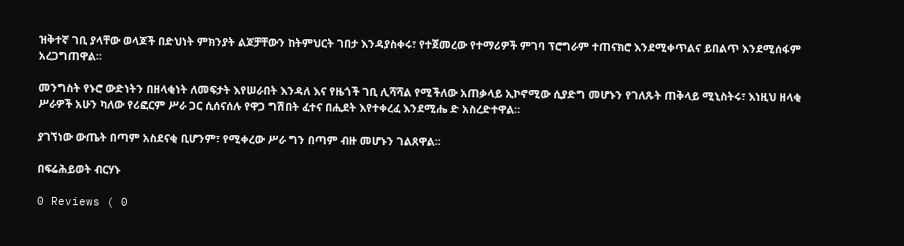ዝቅተኛ ገቢ ያላቸው ወላጆች በድህነት ምክንያት ልጆቻቸውን ከትምህርት ገበታ እንዳያስቀሩ፣ የተጀመረው የተማሪዎች ምገባ ፕሮግራም ተጠናክሮ እንደሚቀጥልና ይበልጥ እንደሚሰፋም አረጋግጠዋል።

መንግስት የኑሮ ውድነትን በዘላቂነት ለመፍታት እየሠራበት እንዳለ እና የዜጎች ገቢ ሊሻሻል የሚችለው አጠቃላይ ኢኮኖሚው ሲያድግ መሆኑን የገለጹት ጠቅላይ ሚኒስትሩ፣ እነዚህ ዘላቂ ሥራዎች አሁን ካለው የሪፎርም ሥራ ጋር ሲሰናሰሉ የዋጋ ግሽበት ፈተና በሒደት እየተቀረፈ እንደሚሔ ድ አስረድተዋል።

ያገኘነው ውጤት በጣም አስደናቂ ቢሆንም፣ የሚቀረው ሥራ ግን በጣም ብዙ መሆኑን ገልጸዋል፡፡

በፍሬሕይወት ብርሃኑ

0 Reviews ( 0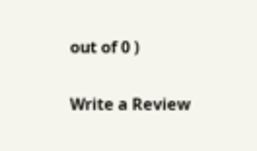out of 0 )

Write a Review